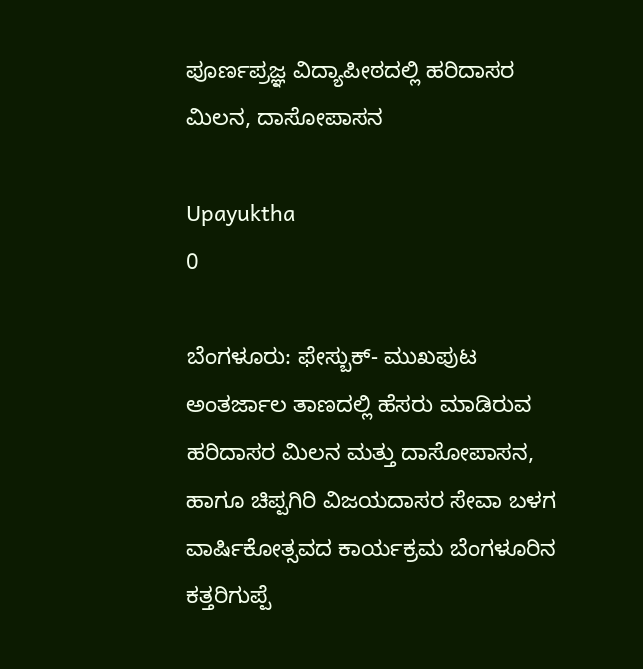ಪೂರ್ಣಪ್ರಜ್ಞ ವಿದ್ಯಾಪೀಠದಲ್ಲಿ ಹರಿದಾಸರ ಮಿಲನ, ದಾಸೋಪಾಸನ

Upayuktha
0

ಬೆಂಗಳೂರು: ಫೇಸ್ಬುಕ್- ಮುಖಪುಟ ಅಂತರ್ಜಾಲ ತಾಣದಲ್ಲಿ ಹೆಸರು ಮಾಡಿರುವ ಹರಿದಾಸರ ಮಿಲನ ಮತ್ತು ದಾಸೋಪಾಸನ, ಹಾಗೂ ಚಿಪ್ಪಗಿರಿ ವಿಜಯದಾಸರ ಸೇವಾ ಬಳಗ ವಾರ್ಷಿಕೋತ್ಸವದ ಕಾರ್ಯಕ್ರಮ ಬೆಂಗಳೂರಿನ ಕತ್ತರಿಗುಪ್ಪೆ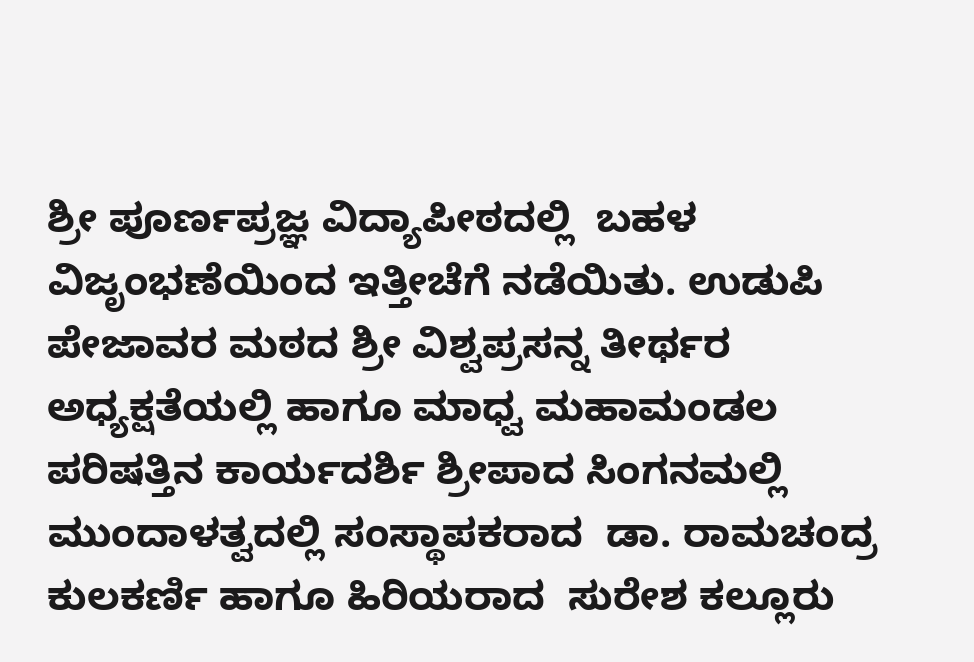ಶ್ರೀ ಪೂರ್ಣಪ್ರಜ್ಞ ವಿದ್ಯಾಪೀಠದಲ್ಲಿ  ಬಹಳ ವಿಜೃಂಭಣೆಯಿಂದ ಇತ್ತೀಚೆಗೆ ನಡೆಯಿತು. ಉಡುಪಿ ಪೇಜಾವರ ಮಠದ ಶ್ರೀ ವಿಶ್ವಪ್ರಸನ್ನ ತೀರ್ಥರ ಅಧ್ಯಕ್ಷತೆಯಲ್ಲಿ ಹಾಗೂ ಮಾಧ್ವ ಮಹಾಮಂಡಲ ಪರಿಷತ್ತಿನ ಕಾರ್ಯದರ್ಶಿ ಶ್ರೀಪಾದ ಸಿಂಗನಮಲ್ಲಿ ಮುಂದಾಳತ್ವದಲ್ಲಿ ಸಂಸ್ಥಾಪಕರಾದ  ಡಾ. ರಾಮಚಂದ್ರ ಕುಲಕರ್ಣಿ ಹಾಗೂ ಹಿರಿಯರಾದ  ಸುರೇಶ ಕಲ್ಲೂರು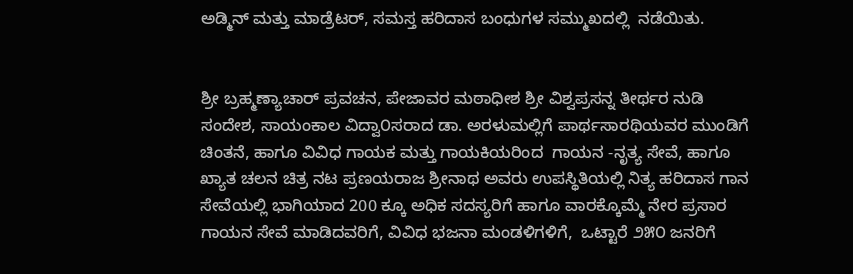ಅಡ್ಮಿನ್ ಮತ್ತು ಮಾಡ್ರೆಟರ್, ಸಮಸ್ತ ಹರಿದಾಸ ಬಂಧುಗಳ ಸಮ್ಮುಖದಲ್ಲಿ  ನಡೆಯಿತು.


ಶ್ರೀ ಬ್ರಹ್ಮಣ್ಯಾಚಾರ್ ಪ್ರವಚನ, ಪೇಜಾವರ ಮಠಾಧೀಶ ಶ್ರೀ ವಿಶ್ವಪ್ರಸನ್ನ ತೀರ್ಥರ ನುಡಿ ಸಂದೇಶ, ಸಾಯಂಕಾಲ ವಿದ್ವಾ೦ಸರಾದ ಡಾ. ಅರಳುಮಲ್ಲಿಗೆ ಪಾರ್ಥಸಾರಥಿಯವರ ಮುಂಡಿಗೆ ಚಿಂತನೆ, ಹಾಗೂ ವಿವಿಧ ಗಾಯಕ ಮತ್ತು ಗಾಯಕಿಯರಿಂದ  ಗಾಯನ -ನೃತ್ಯ ಸೇವೆ, ಹಾಗೂ ಖ್ಯಾತ ಚಲನ ಚಿತ್ರ ನಟ ಪ್ರಣಯರಾಜ ಶ್ರೀನಾಥ ಅವರು ಉಪಸ್ಥಿತಿಯಲ್ಲಿ ನಿತ್ಯ ಹರಿದಾಸ ಗಾನ ಸೇವೆಯಲ್ಲಿ ಭಾಗಿಯಾದ 200 ಕ್ಕೂ ಅಧಿಕ ಸದಸ್ಯರಿಗೆ ಹಾಗೂ ವಾರಕ್ಕೊಮ್ಮೆ ನೇರ ಪ್ರಸಾರ ಗಾಯನ ಸೇವೆ ಮಾಡಿದವರಿಗೆ, ವಿವಿಧ ಭಜನಾ ಮಂಡಳಿಗಳಿಗೆ,  ಒಟ್ಟಾರೆ ೨೫೦ ಜನರಿಗೆ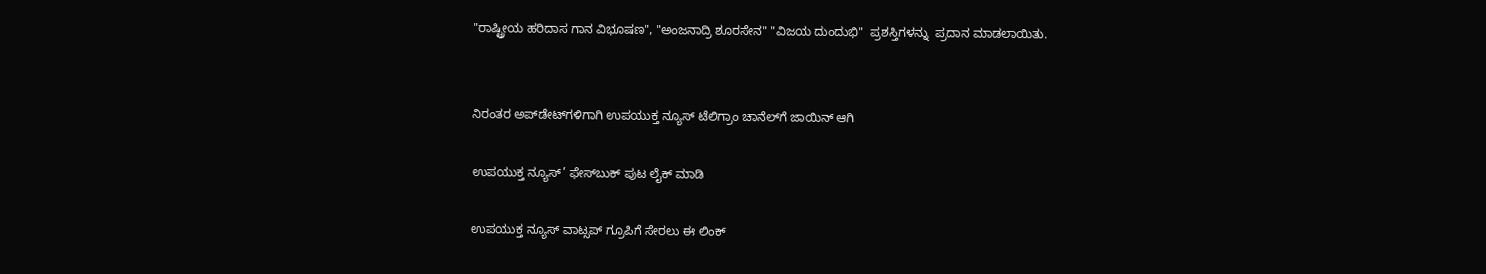"ರಾಷ್ಟ್ರೀಯ ಹರಿದಾಸ ಗಾನ ವಿಭೂಷಣ", "ಅಂಜನಾದ್ರಿ ಶೂರಸೇನ" "ವಿಜಯ ದುಂದುಭಿ"  ಪ್ರಶಸ್ತಿಗಳನ್ನು  ಪ್ರದಾನ ಮಾಡಲಾಯಿತು.


ನಿರಂತರ ಅಪ್‌ಡೇಟ್‌ಗಳಿಗಾಗಿ ಉಪಯುಕ್ತ ನ್ಯೂಸ್‌ ಟೆಲಿಗ್ರಾಂ ಚಾನೆಲ್‌ಗೆ ಜಾಯಿನ್‌ ಆಗಿ

ಉಪಯುಕ್ತ ನ್ಯೂಸ್‌’ ಫೇಸ್‌ಬುಕ್ ಪುಟ ಲೈಕ್ ಮಾಡಿ

ಉಪಯುಕ್ತ ನ್ಯೂಸ್‌ ವಾಟ್ಸಪ್‌ ಗ್ರೂಪಿಗೆ ಸೇರಲು ಈ ಲಿಂಕ್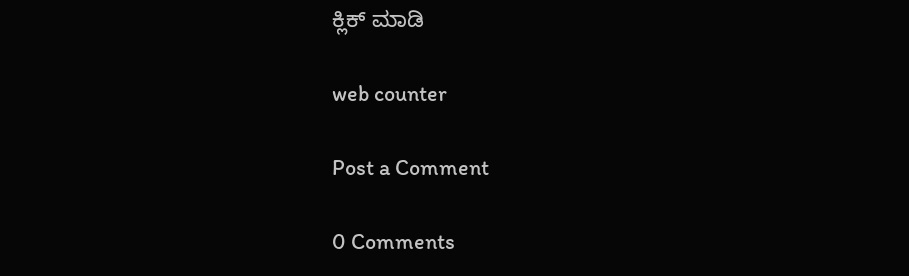ಕ್ಲಿಕ್ ಮಾಡಿ

web counter

Post a Comment

0 Comments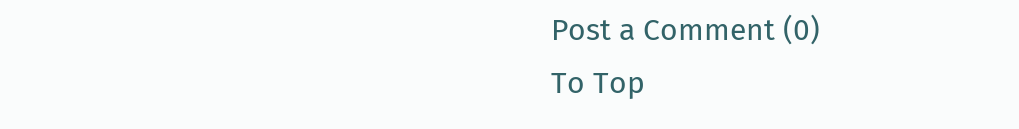Post a Comment (0)
To Top